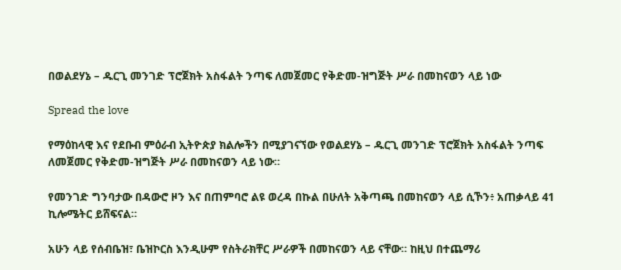በወልደሃኔ – ዱርጊ መንገድ ፕሮጀክት አስፋልት ንጣፍ ለመጀመር የቅድመ-ዝግጅት ሥራ በመከናወን ላይ ነው

Spread the love

የማዕከላዊ እና የደቡብ ምዕራብ ኢትዮጵያ ክልሎችን በሚያገናኘው የወልደሃኔ – ዱርጊ መንገድ ፕሮጀክት አስፋልት ንጣፍ ለመጀመር የቅድመ-ዝግጅት ሥራ በመከናወን ላይ ነው።

የመንገድ ግንባታው በዳውሮ ዞን እና በጠምባሮ ልዩ ወረዳ በኩል በሁለት አቅጣጫ በመከናወን ላይ ሲኾን፥ አጠቃላይ 41 ኪሎሜትር ይሸፍናል።

አሁን ላይ የሰብቤዝ፣ ቤዝኮርስ እንዲሁም የስትራክቸር ሥራዎች በመከናወን ላይ ናቸው። ከዚህ በተጨማሪ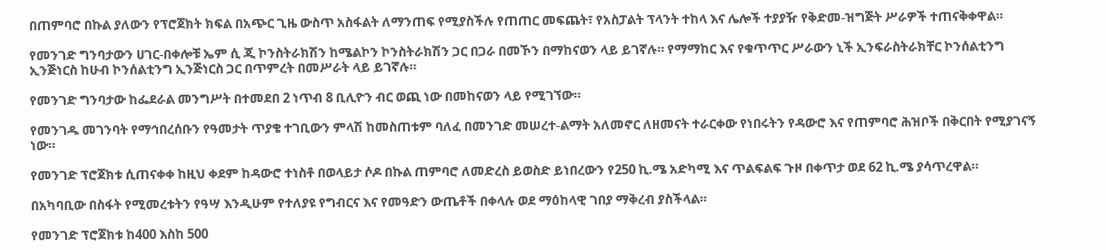በጠምባሮ በኩል ያለውን የፕሮጀክት ክፍል በአጭር ጊዜ ውስጥ አስፋልት ለማንጠፍ የሚያስችሉ የጠጠር መፍጨት፣ የአስፓልት ፕላንት ተከላ እና ሌሎች ተያያዥ የቅድመ-ዝግጅት ሥራዎች ተጠናቅቀዋል።

የመንገድ ግንባታውን ሀገር-በቀሎቹ ኤም ሲ ጂ ኮንስትራክሽን ከሜልኮን ኮንስትራክሽን ጋር በጋራ በመኾን በማከናወን ላይ ይገኛሉ። የማማከር እና የቁጥጥር ሥራውን ኒች ኢንፍራስትራክቸር ኮንሰልቲንግ ኢንጅነርስ ከሁብ ኮንሰልቲንግ ኢንጅነርስ ጋር በጥምረት በመሥራት ላይ ይገኛሉ።

የመንገድ ግንባታው ከፌደራል መንግሥት በተመደበ 2 ነጥብ 8 ቢሊዮን ብር ወጪ ነው በመከናወን ላይ የሚገኘው።

የመንገዱ መገንባት የማኅበረሰቡን የዓመታት ጥያቄ ተገቢውን ምላሽ ከመስጠቱም ባለፈ በመንገድ መሠረተ-ልማት አለመኖር ለዘመናት ተራርቀው የነበሩትን የዳውሮ እና የጠምባሮ ሕዝቦች በቅርበት የሚያገናኝ ነው።

የመንገድ ፕሮጀክቱ ሲጠናቀቀ ከዚህ ቀደም ከዳውሮ ተነስቶ በወላይታ ሶዶ በኩል ጠምባሮ ለመድረስ ይወስድ ይነበረውን የ250 ኪ.ሜ አድካሚ እና ጥልፍልፍ ጉዞ በቀጥታ ወደ 62 ኪ.ሜ ያሳጥረዋል።

በአካባቢው በስፋት የሚመረቱትን የዓሣ እንዲሁም የተለያዩ የግብርና እና የመዓድን ውጤቶች በቀላሉ ወደ ማዕከላዊ ገበያ ማቅረብ ያስችላል።

የመንገድ ፕሮጀክቱ ከ400 እስከ 500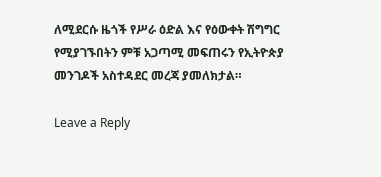ለሚደርሱ ዜጎች የሥራ ዕድል እና የዕውቀት ሽግግር የሚያገኙበትን ምቹ አጋጣሚ መፍጠሩን የኢትዮጵያ መንገዶች አስተዳደር መረጃ ያመለክታል።

Leave a Reply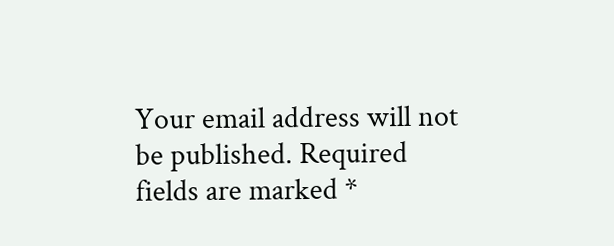Your email address will not be published. Required fields are marked *